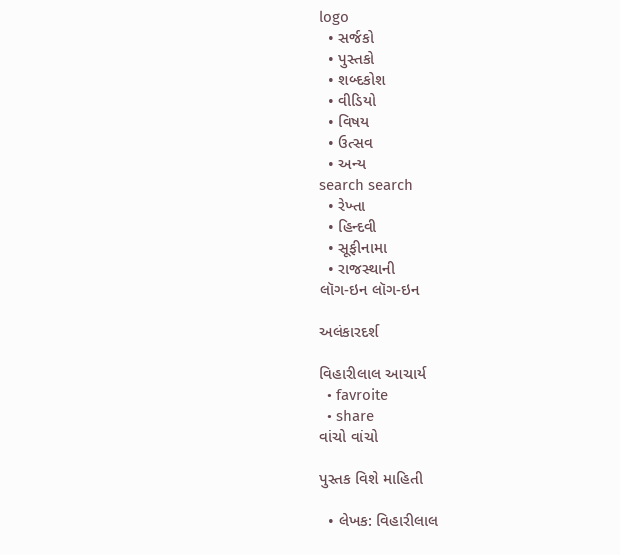logo
  • સર્જકો
  • પુસ્તકો
  • શબ્દકોશ
  • વીડિયો
  • વિષય
  • ઉત્સવ
  • અન્ય
search search
  • રેખ્તા
  • હિન્દવી
  • સૂફીનામા
  • રાજસ્થાની
લૉગ-ઇન લૉગ-ઇન

અલંકારદર્શ

વિહારીલાલ આચાર્ય
  • favroite
  • share
વાંચો વાંચો

પુસ્તક વિશે માહિતી

  • લેખક: વિહારીલાલ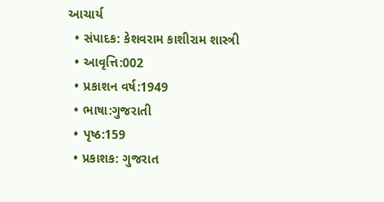આચાર્ય
  • સંપાદક: કેશવરામ કાશીરામ શાસ્ત્રી
  • આવૃત્તિ:002
  • પ્રકાશન વર્ષ:1949
  • ભાષા:ગુજરાતી
  • પૃષ્ઠ:159
  • પ્રકાશક: ગુજરાત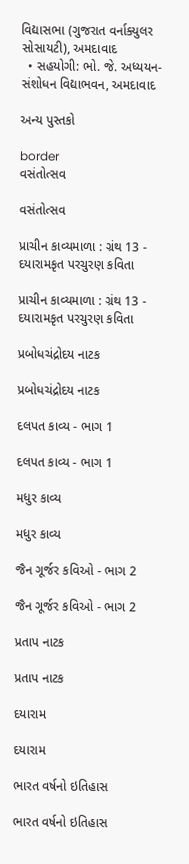વિદ્યાસભા (ગુજરાત વર્નાક્યુલર સોસાયટી), અમદાવાદ
  • સહયોગી: ભો. જે. અધ્યયન-સંશોધન વિદ્યાભવન, અમદાવાદ

અન્ય પુસ્તકો

border
વસંતોત્સવ

વસંતોત્સવ

પ્રાચીન કાવ્યમાળા : ગ્રંથ 13 - દયારામકૃત પરચુરણ કવિતા

પ્રાચીન કાવ્યમાળા : ગ્રંથ 13 - દયારામકૃત પરચુરણ કવિતા

પ્રબોધચંદ્રોદય નાટક

પ્રબોધચંદ્રોદય નાટક

દલપત કાવ્ય - ભાગ 1

દલપત કાવ્ય - ભાગ 1

મધુર કાવ્ય

મધુર કાવ્ય

જૈન ગૂર્જર કવિઓ - ભાગ 2

જૈન ગૂર્જર કવિઓ - ભાગ 2

પ્રતાપ નાટક

પ્રતાપ નાટક

દયારામ

દયારામ

ભારત વર્ષનો ઇતિહાસ

ભારત વર્ષનો ઇતિહાસ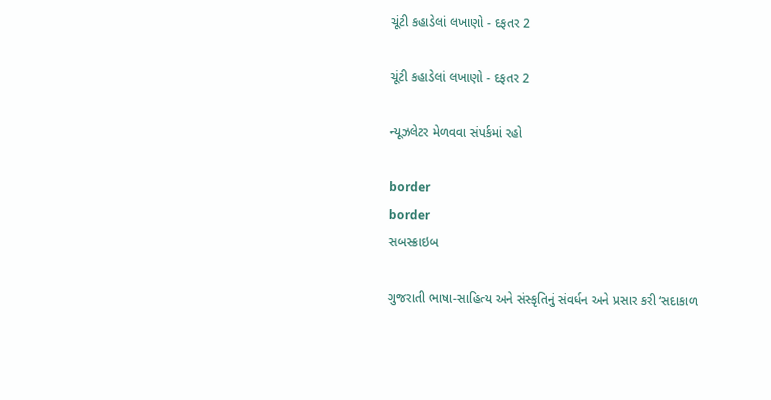ચૂંટી કહાડેલાં લખાણો - દફતર 2

ચૂંટી કહાડેલાં લખાણો - દફતર 2

ન્યૂઝલેટર મેળવવા સંપર્કમાં રહો

border
border
સબસ્ક્રાઇબ

ગુજરાતી ભાષા-સાહિત્ય અને સંસ્કૃતિનું સંવર્ધન અને પ્રસાર કરી ‘સદાકાળ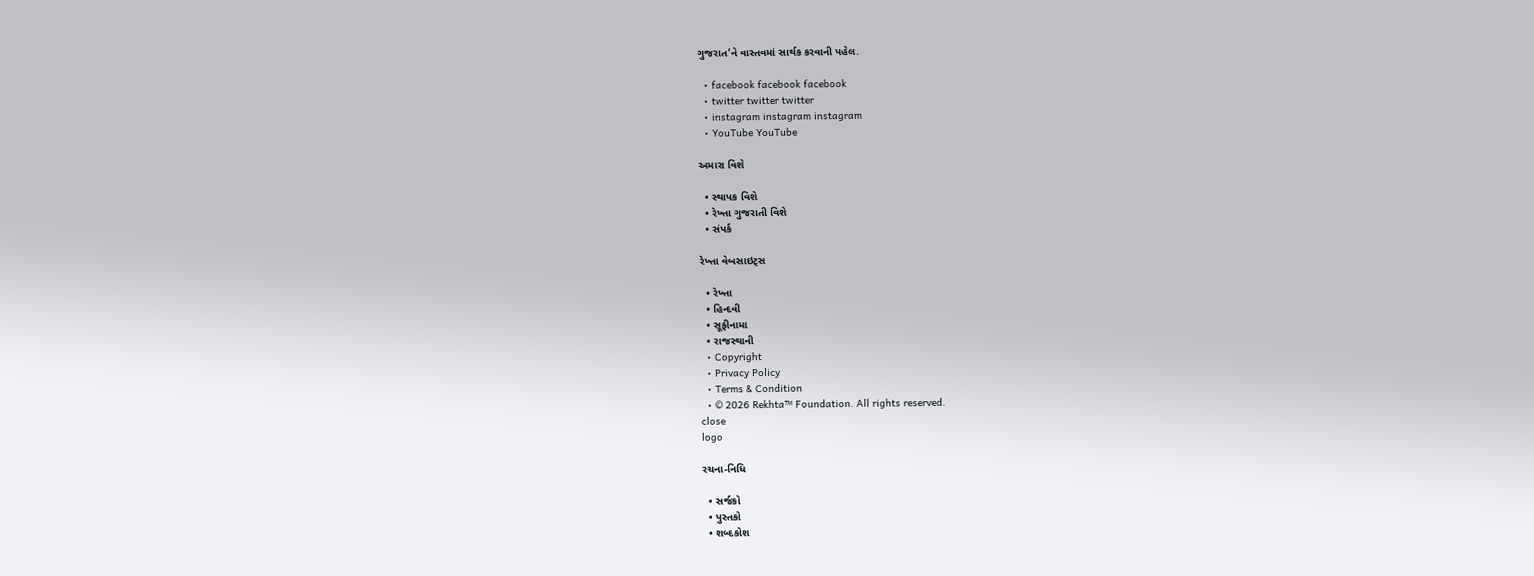ગુજરાત’ને વાસ્તવમાં સાર્થક કરવાની પહેલ.

  • facebook facebook facebook
  • twitter twitter twitter
  • instagram instagram instagram
  • YouTube YouTube

અમારા વિશે

  • સ્થાપક વિશે
  • રેખ્તા ગુજરાતી વિશે
  • સંપર્ક

રેખ્તા વેબસાઇટ્સ

  • રેખ્તા
  • હિન્દવી
  • સૂફીનામા
  • રાજસ્થાની
  • Copyright
  • Privacy Policy
  • Terms & Condition
  • © 2026 Rekhta™ Foundation. All rights reserved.
close
logo

રચના-નિધિ

  • સર્જકો
  • પુસ્તકો
  • શબ્દકોશ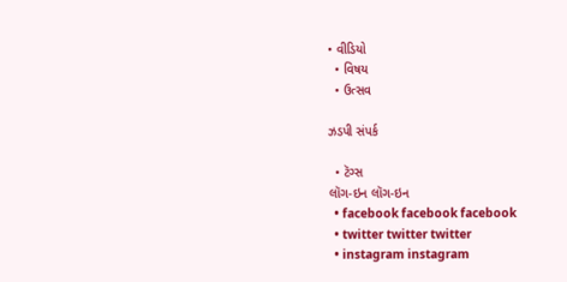• વીડિયો
  • વિષય
  • ઉત્સવ

ઝડપી સંપર્ક

  • ટૅગ્સ
લૉગ-ઇન લૉગ-ઇન
  • facebook facebook facebook
  • twitter twitter twitter
  • instagram instagram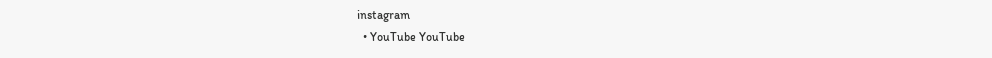instagram
  • YouTube YouTube